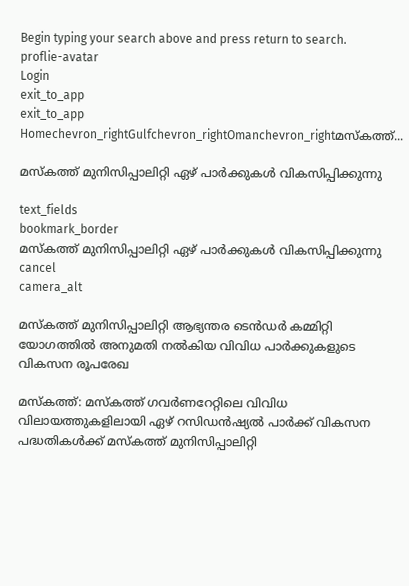Begin typing your search above and press return to search.
proflie-avatar
Login
exit_to_app
exit_to_app
Homechevron_rightGulfchevron_rightOmanchevron_rightമസ്കത്ത്...

മസ്കത്ത് മുനിസിപ്പാലിറ്റി ഏഴ് പാർക്കുകൾ വികസിപ്പിക്കുന്നു

text_fields
bookmark_border
മസ്കത്ത് മുനിസിപ്പാലിറ്റി ഏഴ് പാർക്കുകൾ വികസിപ്പിക്കുന്നു
cancel
camera_alt

മസ്കത്ത് മുനിസിപ്പാലിറ്റി ആഭ്യന്തര ടെൻഡർ കമ്മിറ്റി യോഗത്തിൽ അനുമതി നൽകിയ വിവിധ പാർക്കുകളുടെ വികസന രൂപരേഖ

മസ്കത്ത്: മസ്കത്ത് ഗവർണറേറ്റിലെ വിവിധ വിലായത്തുകളിലായി ഏഴ് റസിഡൻഷ്യൽ പാർക്ക് വികസന പദ്ധതികൾക്ക് മസ്കത്ത് മുനിസിപ്പാലിറ്റി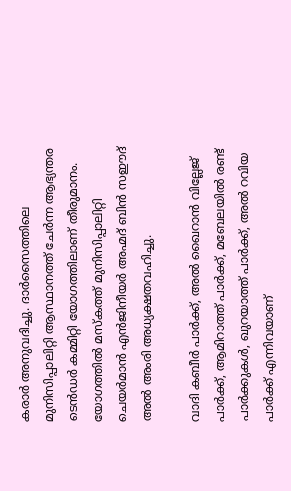കരാർ അനുവദിച്ചു. ദാർസൈത്തിലെ മുനിസിപ്പാലിറ്റി ആസ്ഥാനത്ത് ചേർന്ന ആഭ്യന്തര ടെൻഡർ കമ്മിറ്റി യോഗത്തിലാണ് തീരുമാനം. യോഗത്തിൽ മസ്കത്ത് മുനിസിപ്പാലിറ്റി ചെയർമാൻ എൻജിനീയർ അഹ്മദ് ബിൻ സഈദ് അൽ അംരി അധ്യക്ഷതവഹിച്ചു.

വാദി കബീർ പാർക്ക്, അൽ ഖൈറാൻ വില്ലേജ് പാർക്ക്, ആമിറാത്ത് പാർക്ക്, മബേലയിൽ രണ്ട് പാർക്കുകൾ, ഖുറയാത്ത് പാർക്ക്, അൽ റവിയ പാർക്ക് എന്നിവയാണ്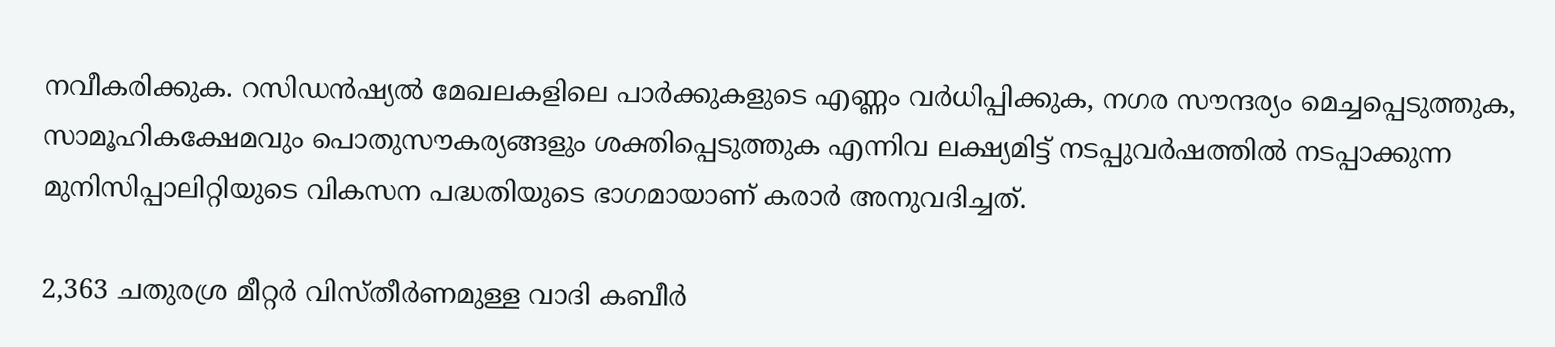നവീകരിക്കുക. റസിഡൻഷ്യൽ മേഖലകളിലെ പാർക്കുകളുടെ എണ്ണം വർധിപ്പിക്കുക, നഗര സൗന്ദര്യം മെച്ചപ്പെടുത്തുക, സാമൂഹികക്ഷേമവും പൊതുസൗകര്യങ്ങളും ശക്തിപ്പെടുത്തുക എന്നിവ ലക്ഷ്യമിട്ട് നടപ്പുവർഷത്തിൽ നടപ്പാക്കുന്ന മുനിസിപ്പാലിറ്റിയുടെ വികസന പദ്ധതിയുടെ ഭാഗമായാണ് കരാർ അനുവദിച്ചത്.

2,363 ചതുരശ്ര മീറ്റർ വിസ്തീർണമുള്ള വാദി കബീർ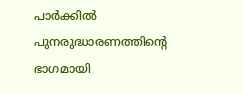പാർക്കിൽ പുനരുദ്ധാരണത്തിന്റെ ഭാഗമായി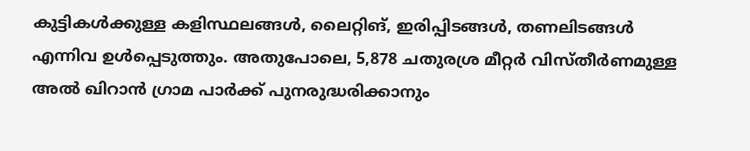കുട്ടികൾക്കുള്ള കളിസ്ഥലങ്ങൾ, ലൈറ്റിങ്, ഇരിപ്പിടങ്ങൾ, തണലിടങ്ങൾ എന്നിവ ഉൾപ്പെടുത്തും. അതുപോലെ, 5,878 ചതുരശ്ര മീറ്റർ വിസ്തീർണമുള്ള അൽ ഖിറാൻ ഗ്രാമ പാർക്ക് പുനരുദ്ധരിക്കാനും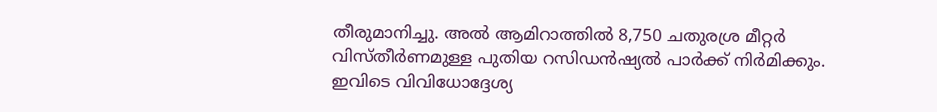തീരുമാനിച്ചു. അൽ ആമിറാത്തിൽ 8,750 ചതുരശ്ര മീറ്റർ വിസ്തീർണമുള്ള പുതിയ റസിഡൻഷ്യൽ പാർക്ക് നിർമിക്കും. ഇവിടെ വിവിധോദ്ദേശ്യ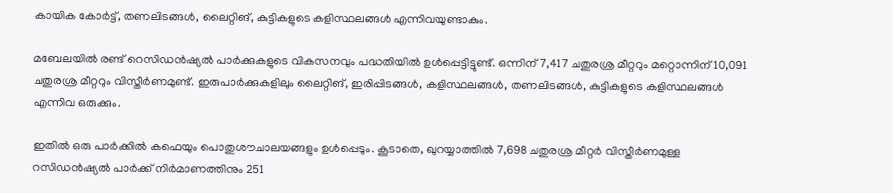കായിക കോർട്ട്, തണലിടങ്ങൾ, ലൈറ്റിങ്, കുട്ടികളുടെ കളിസ്ഥലങ്ങൾ എന്നിവയുണ്ടാകും.

മബേലയിൽ രണ്ട് റെസിഡൻഷ്യൽ പാർക്കുകളുടെ വികസനവും പദ്ധതിയിൽ ഉൾപ്പെട്ടിട്ടുണ്ട്. ഒന്നിന് 7,417 ചതുരശ്ര മീറ്ററും മറ്റൊന്നിന് 10,091 ചതുരശ്ര മീറ്ററും വിസ്തീർണമുണ്ട്. ഇരുപാർക്കുകളിലും ലൈറ്റിങ്, ഇരിപ്പിടങ്ങൾ, കളിസ്ഥലങ്ങൾ, തണലിടങ്ങൾ, കുട്ടികളുടെ കളിസ്ഥലങ്ങൾ എന്നിവ ഒരുക്കും.

ഇതിൽ ഒരു പാർക്കിൽ കഫെയും പൊതുശൗചാലയങ്ങളും ഉൾപ്പെടും. കൂടാതെ, ഖുറയ്യാത്തിൽ 7,698 ചതുരശ്ര മീറ്റർ വിസ്തീർണമുള്ള റസിഡൻഷ്യൽ പാർക്ക് നിർമാണത്തിനും 251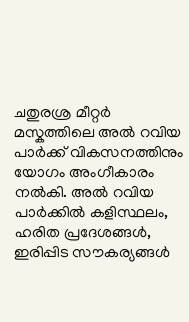ചതുരശ്ര മീറ്റർ മസ്കത്തിലെ അൽ റവിയ പാർക്ക് വികസനത്തിനും യോഗം അംഗീകാരം നൽകി. അൽ റവിയ പാർക്കിൽ കളിസ്ഥലം, ഹരിത പ്രദേശങ്ങൾ, ഇരിപ്പിട സൗകര്യങ്ങൾ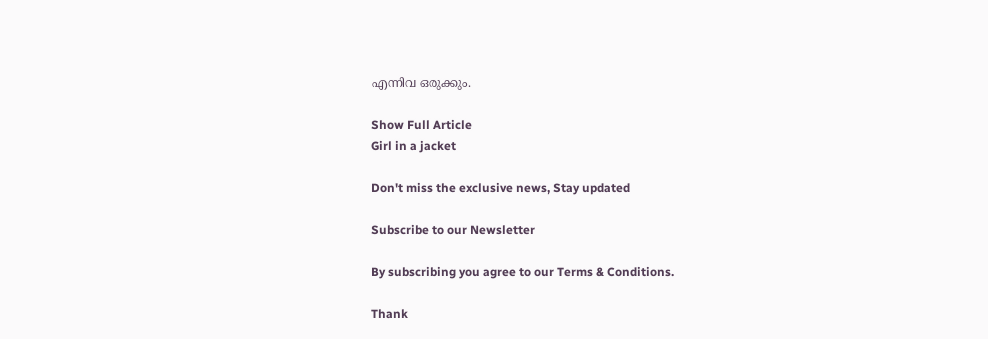എന്നിവ ഒരുക്കും.

Show Full Article
Girl in a jacket

Don't miss the exclusive news, Stay updated

Subscribe to our Newsletter

By subscribing you agree to our Terms & Conditions.

Thank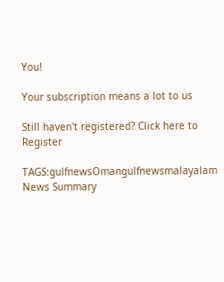You!

Your subscription means a lot to us

Still haven't registered? Click here to Register

TAGS:gulfnewsOmangulfnewsmalayalam
News Summary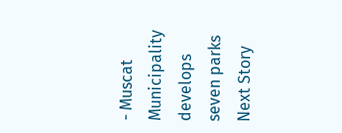- Muscat Municipality develops seven parks
Next Story